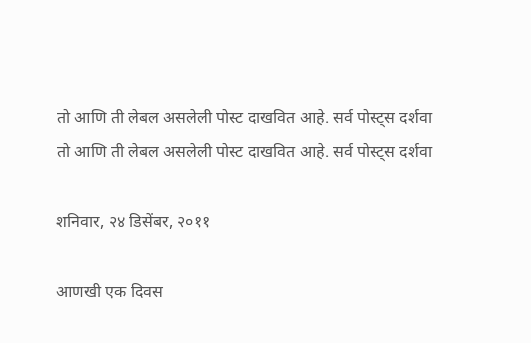तो आणि ती लेबल असलेली पोस्ट दाखवित आहे. सर्व पोस्ट्‍स दर्शवा
तो आणि ती लेबल असलेली पोस्ट दाखवित आहे. सर्व पोस्ट्‍स दर्शवा

शनिवार, २४ डिसेंबर, २०११

आणखी एक दिवस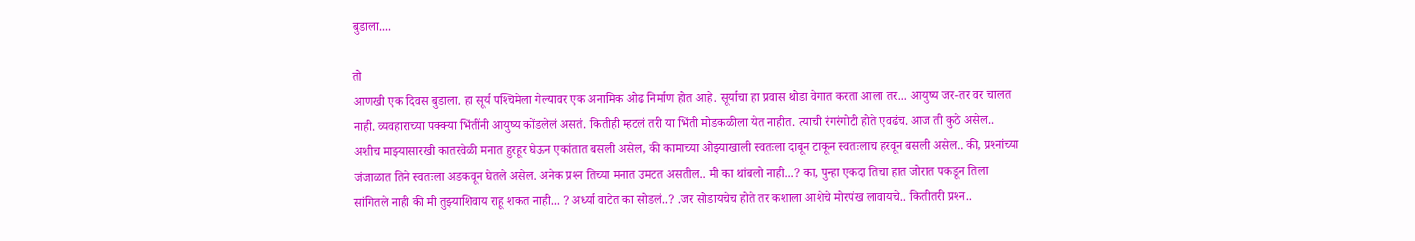बुडाला....

तो
आणखी एक दिवस बुडाला. हा सूर्य पश्‍चिमेला गेल्यावर एक अनामिक ओढ निर्माण होत आहे. सूर्याचा हा प्रवास थोडा वेगात करता आला तर... आयुष्य जर-तर वर चालत नाही. व्यवहाराच्या पक्‍क्‍या भिंतींनी आयुष्य कोंडलेलं असतं. कितीही म्हटलं तरी या भिंती मोडकळीला येत नाहीत. त्याची रंगरंगोटी होते एवढंच. आज ती कुठे असेल.. अशीच माझ्यासारखी कातरवेळी मनात हुरहूर घेऊन एकांतात बसली असेल, की कामाच्या ओझ्याखाली स्वतःला दाबून टाकून स्वतःलाच हरवून बसली असेल.. की, प्रश्‍नांच्या जंजाळात तिने स्वतःला अडकवून घेतले असेल. अनेक प्रश्‍न तिच्या मनात उमटत असतील.. मी का थांबलो नाही...? का, पुन्हा एकदा तिचा हात जोरात पकडून तिला सांगितले नाही की मी तुझ्याशिवाय राहू शकत नाही... ? अर्ध्या वाटेत का सोडलं..? .जर सोडायचेच होते तर कशाला आशेचे मोरपंख लावायचे.. कितीतरी प्रश्‍न..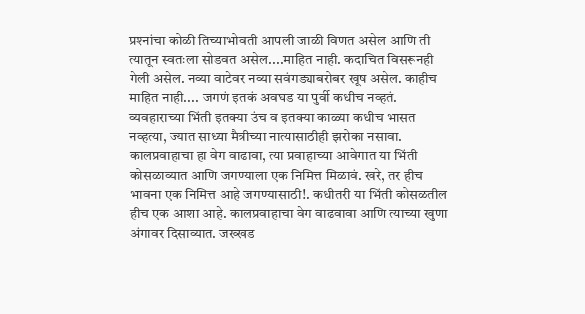प्रश्‍नांचा कोळी तिच्याभोवती आपली जाळी विणत असेल आणि ती त्यातून स्वतःला सोडवत असेल....माहित नाही. कदाचित विसरूनही गेली असेल. नव्या वाटेवर नव्या सवंगड्याबरोबर खूष असेल. काहीच माहित नाही.... जगणं इतकं अवघड या पुर्वी कधीच नव्हतं. व्यवहाराच्या भिंती इतक्‍या उंच व इतक्‍या काळ्या कधीच भासत नव्हत्या, ज्यात साध्या मैत्रीच्या नात्यासाठीही झरोका नसावा. कालप्रवाहाचा हा वेग वाढावा, त्या प्रवाहाच्या आवेगात या भिंती कोसळाव्यात आणि जगण्याला एक निमित्त मिळावं. खरे, तर हीच भावना एक निमित्त आहे जगण्यासाठी!. कधीतरी या भिंती कोसळतील हीच एक आशा आहे. कालप्रवाहाचा वेग वाढवावा आणि त्याच्या खुणा अंगावर दिसाव्यात. जख्खड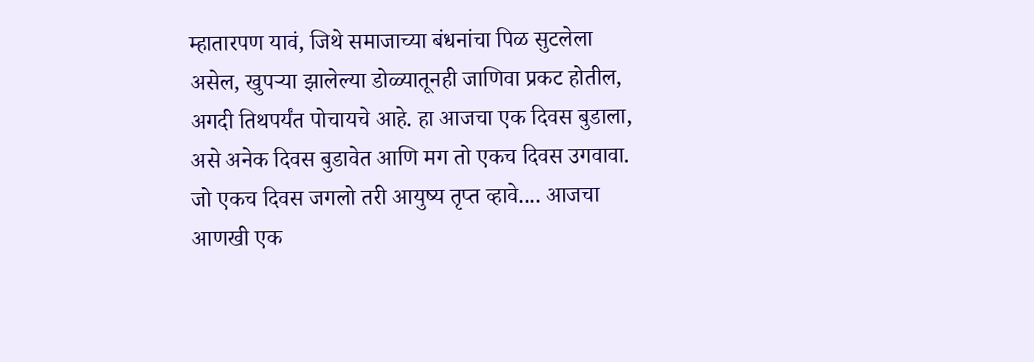म्हातारपण यावं, जिथे समाजाच्या बंधनांचा पिळ सुटलेला असेल, खुपऱ्या झालेल्या डोळ्यातूनही जाणिवा प्रकट होतील, अगदी तिथपर्यंत पोचायचे आहे. हा आजचा एक दिवस बुडाला, असे अनेक दिवस बुडावेत आणि मग तो एकच दिवस उगवावा. जो एकच दिवस जगलो तरी आयुष्य तृप्त व्हावे.... आजचा आणखी एक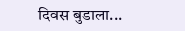दिवस बुडाला...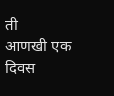ती
आणखी एक दिवस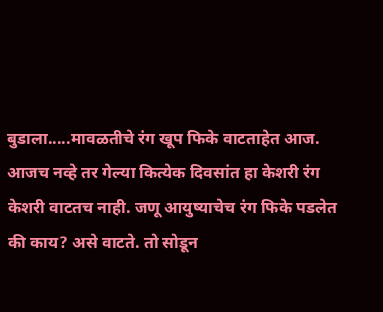बुडाला.....मावळतीचे रंग खूप फिके वाटताहेत आज. आजच नव्हे तर गेल्या कित्येक दिवसांत हा केशरी रंग केशरी वाटतच नाही. जणू आयुष्याचेच रंग फिके पडलेत की काय? असे वाटते. तो सोडून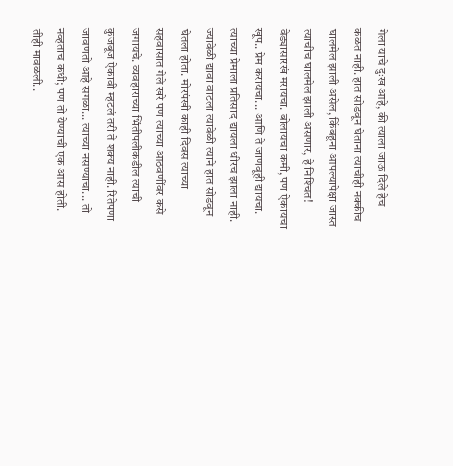गेला याचे दुःख आहे, की त्याला जाऊ दिले हेच कळत नाही. हात सोडवून घेताना त्याचीही नक्‍कीच घालमेल झाली असेल, किंबहूना आपल्यापेक्षा जास्त त्याचीच घालमेल झाली असणार, हे निश्‍चित! वेड्यासारखं मरायचा. बोलायचा कमी, पण ऐकायचा खूप.. प्रेम करायचा... आणि ते जाणवूही द्यायचा. त्याच्या प्रेमाला प्रतिसाद द्यायला धीरच झाला नाही. ज्यावेळी द्यावा वाटला त्यावेळी त्याने हात सोडवून घेतला होता. मोरपंखी काही दिवस त्याच्या सहवासात गेले खरे पण त्याच्या आठवणींवर कसे जगायचे. व्यवहाराच्या भिंतीपलीकडील त्याची कुजबूज ऐकावी म्हटलं तरी ते शक्‍य नाही. रितेपणा जावणतो आहे सगळा... त्याच्या नसण्याचा... तो नव्हताच कधी; पण तो येण्याची एक आस होती. तीही मावळली..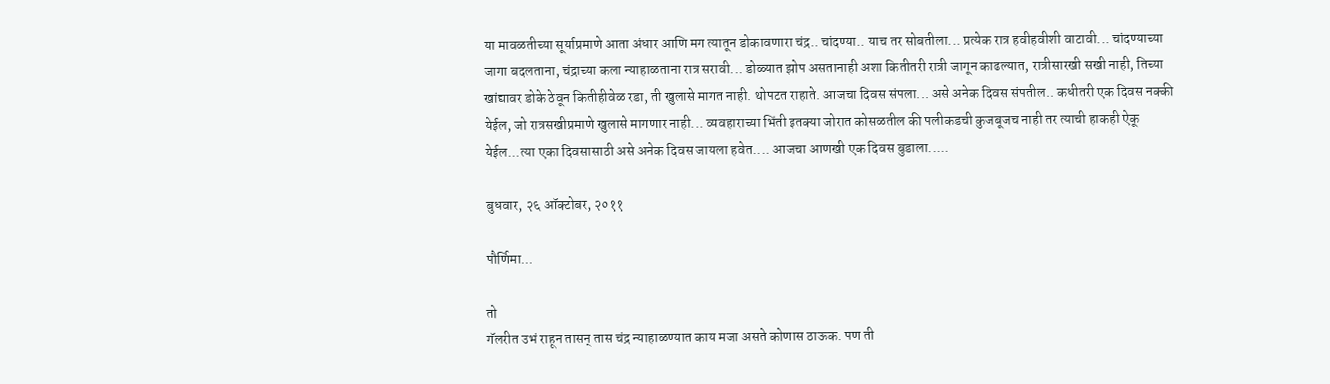या मावळतीच्या सूर्याप्रमाणे आता अंधार आणि मग त्यातून डोकावणारा चंद्र.. चांदण्या.. याच तर सोबतीला... प्रत्येक रात्र हवीहवीशी वाटावी... चांदण्याच्या जागा बदलताना, चंद्राच्या कला न्याहाळताना रात्र सरावी... डोळ्यात झोप असतानाही अशा कितीतरी रात्री जागून काढल्यात, रात्रीसारखी सखी नाही, तिच्या खांद्यावर डोके ठेवून कितीहीवेळ रडा, ती खुलासे मागत नाही. थोपटत राहाते. आजचा दिवस संपला... असे अनेक दिवस संपतील.. कधीतरी एक दिवस नक्‍की येईल, जो रात्रसखीप्रमाणे खुलासे मागणार नाही... व्यवहाराच्या भिंती इतक्‍या जोरात कोसळतील की पलीकडची कुजबूजच नाही तर त्याची हाकही ऐकू येईल...त्या एका दिवसासाठी असे अनेक दिवस जायला हवेत.... आजचा आणखी एक दिवस बुडाला.....

बुधवार, २६ ऑक्टोबर, २०११

पौर्णिमा...

तो
गॅलरीत उभं राहून तासन्‌ तास चंद्र न्याहाळण्यात काय मजा असते कोणास ठाऊक. पण ती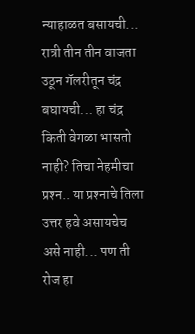न्याहाळत बसायची... रात्री तीन तीन वाजता उठून गॅलरीतून चंद्र बघायची... हा चंद्र किती वेगळा भासतो नाही? तिचा नेहमीचा प्रश्‍न.. या प्रश्‍नाचे तिला उत्तर हवे असायचेच असे नाही... पण ती रोज हा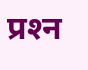प्रश्‍न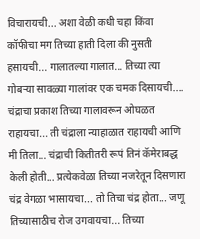विचारायची... अशा वेळी कधी चहा किंवा कॉफीचा मग तिच्या हाती दिला की नुसती हसायची... गालातल्या गालात... तिच्या त्या गोबऱ्या सावळ्या गालांवर एक चमक दिसायची.... चंद्राचा प्रकाश तिच्या गालावरून ओघळत राहायचा... ती चंद्राला न्याहाळात राहायची आणि मी तिला... चंद्राची कितीतरी रूपं तिनं कॅमेराबद्ध केली होती... प्रत्येकवेळा तिच्या नजरेतून दिसणारा चंद्र वेगळा भासायचा... तो तिचा चंद्र होता... जणू तिच्यासाठीच रोज उगवायचा... तिच्या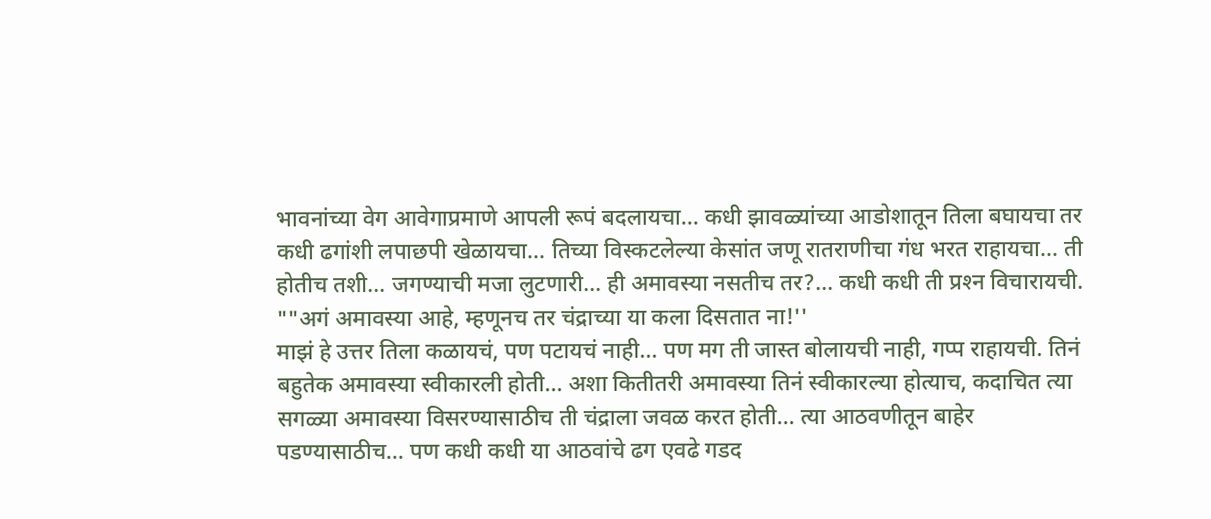भावनांच्या वेग आवेगाप्रमाणे आपली रूपं बदलायचा... कधी झावळ्यांच्या आडोशातून तिला बघायचा तर कधी ढगांशी लपाछपी खेळायचा... तिच्या विस्कटलेल्या केसांत जणू रातराणीचा गंध भरत राहायचा... ती होतीच तशी... जगण्याची मजा लुटणारी... ही अमावस्या नसतीच तर?... कधी कधी ती प्रश्‍न विचारायची.
""अगं अमावस्या आहे, म्हणूनच तर चंद्राच्या या कला दिसतात ना!''
माझं हे उत्तर तिला कळायचं, पण पटायचं नाही... पण मग ती जास्त बोलायची नाही, गप्प राहायची. तिनं बहुतेक अमावस्या स्वीकारली होती... अशा कितीतरी अमावस्या तिनं स्वीकारल्या होत्याच, कदाचित त्या सगळ्या अमावस्या विसरण्यासाठीच ती चंद्राला जवळ करत होती... त्या आठवणीतून बाहेर पडण्यासाठीच... पण कधी कधी या आठवांचे ढग एवढे गडद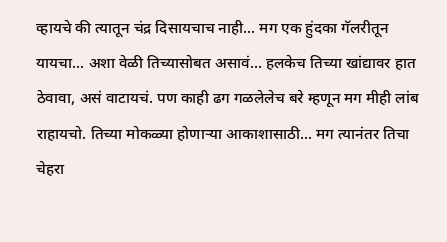व्हायचे की त्यातून चंद्र दिसायचाच नाही... मग एक हुंदका गॅलरीतून यायचा... अशा वेळी तिच्यासोबत असावं... हलकेच तिच्या खांद्यावर हात ठेवावा, असं वाटायचं. पण काही ढग गळलेलेच बरे म्हणून मग मीही लांब राहायचो. तिच्या मोकळ्या होणाऱ्या आकाशासाठी... मग त्यानंतर तिचा चेहरा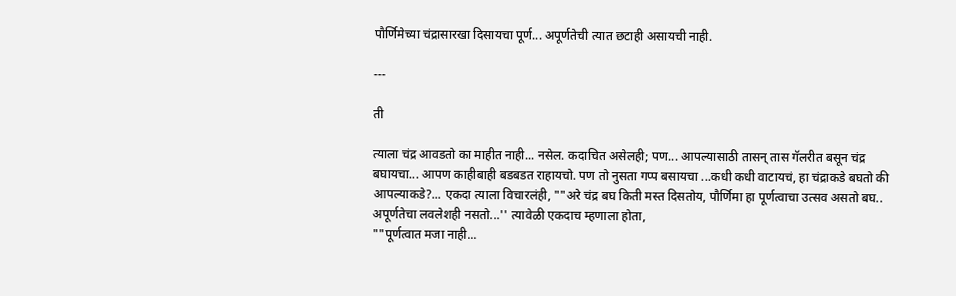पौर्णिमेच्या चंद्रासारखा दिसायचा पूर्ण... अपूर्णतेची त्यात छटाही असायची नाही.

---

ती

त्याला चंद्र आवडतो का माहीत नाही... नसेल. कदाचित असेलही; पण... आपल्यासाठी तासन्‌ तास गॅलरीत बसून चंद्र बघायचा... आपण काहीबाही बडबडत राहायचो. पण तो नुसता गप्प बसायचा ...कधी कधी वाटायचं, हा चंद्राकडे बघतो की आपल्याकडे?... एकदा त्याला विचारलंही, ""अरे चंद्र बघ किती मस्त दिसतोय, पौर्णिमा हा पूर्णत्वाचा उत्सव असतो बघ.. अपूर्णतेचा लवलेशही नसतो...'' त्यावेळी एकदाच म्हणाला होता,
""पूर्णत्वात मजा नाही...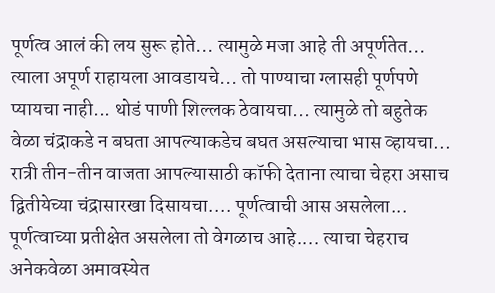पूर्णत्व आलं की लय सुरू होते... त्यामुळे मजा आहे ती अपूर्णतेत... त्याला अपूर्ण राहायला आवडायचे... तो पाण्याचा ग्लासही पूर्णपणे प्यायचा नाही... थोडं पाणी शिल्लक ठेवायचा... त्यामुळे तो बहुतेक वेळा चंद्राकडे न बघता आपल्याकडेच बघत असल्याचा भास व्हायचा... रात्री तीन-तीन वाजता आपल्यासाठी कॉफी देताना त्याचा चेहरा असाच द्वितीयेच्या चंद्रासारखा दिसायचा.... पूर्णत्वाची आस असलेला... पूर्णत्वाच्या प्रतीक्षेत असलेला तो वेगळाच आहे.... त्याचा चेहराच अनेकवेळा अमावस्येत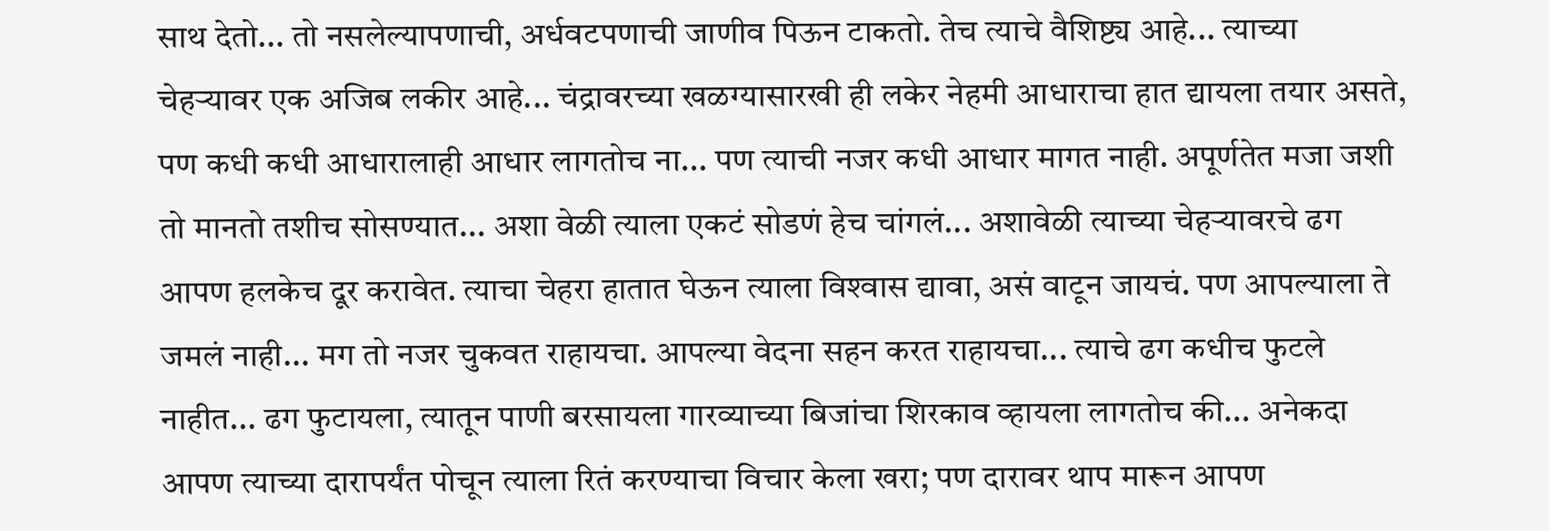साथ देतो... तो नसलेल्यापणाची, अर्धवटपणाची जाणीव पिऊन टाकतो. तेच त्याचे वैशिष्ट्य आहे... त्याच्या चेहऱ्यावर एक अजिब लकीर आहे... चंद्रावरच्या खळग्यासारखी ही लकेर नेहमी आधाराचा हात द्यायला तयार असते, पण कधी कधी आधारालाही आधार लागतोच ना... पण त्याची नजर कधी आधार मागत नाही. अपूर्णतेत मजा जशी तो मानतो तशीच सोसण्यात... अशा वेळी त्याला एकटं सोडणं हेच चांगलं... अशावेळी त्याच्या चेहऱ्यावरचे ढग आपण हलकेच दूर करावेत. त्याचा चेहरा हातात घेऊन त्याला विश्‍वास द्यावा, असं वाटून जायचं. पण आपल्याला ते जमलं नाही... मग तो नजर चुकवत राहायचा. आपल्या वेदना सहन करत राहायचा... त्याचे ढग कधीच फुटले नाहीत... ढग फुटायला, त्यातून पाणी बरसायला गारव्याच्या बिजांचा शिरकाव व्हायला लागतोच की... अनेकदा आपण त्याच्या दारापर्यंत पोचून त्याला रितं करण्याचा विचार केला खरा; पण दारावर थाप मारून आपण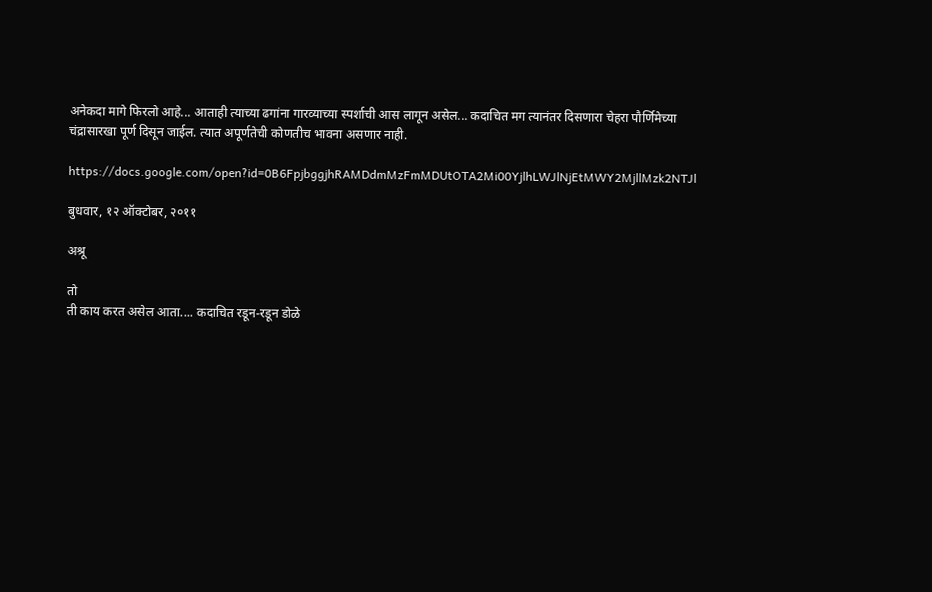अनेकदा मागे फिरलो आहे... आताही त्याच्या ढगांना गारव्याच्या स्पर्शाची आस लागून असेल... कदाचित मग त्यानंतर दिसणारा चेहरा पौर्णिमेच्या चंद्रासारखा पूर्ण दिसून जाईल. त्यात अपूर्णतेची कोणतीच भावना असणार नाही.

https://docs.google.com/open?id=0B6FpjbggjhRAMDdmMzFmMDUtOTA2Mi00YjlhLWJlNjEtMWY2MjllMzk2NTJl

बुधवार, १२ ऑक्टोबर, २०११

अश्रू

तो
ती काय करत असेल आता.... कदाचित रडून-रडून डोळे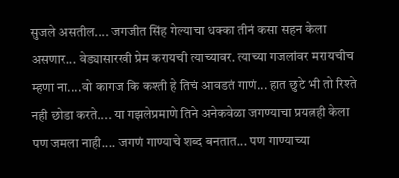सुजले असतील.... जगजीत सिंह गेल्याचा धक्‍का तीनं कसा सहन केला असणार... वेड्यासारखी प्रेम करायची त्याच्यावर. त्याच्या गजलांवर मरायचीच म्हणा ना....वो कागज कि कश्‍ती हे तिचं आवडतं गाणं... हात छुटे भी तो रिश्‍ते नही छोडा करते.... या गझलेप्रमाणे तिने अनेकवेळा जगण्याचा प्रयत्नही केला पण जमला नाही.... जगणं गाण्याचे शब्द बनतात... पण गाण्याच्या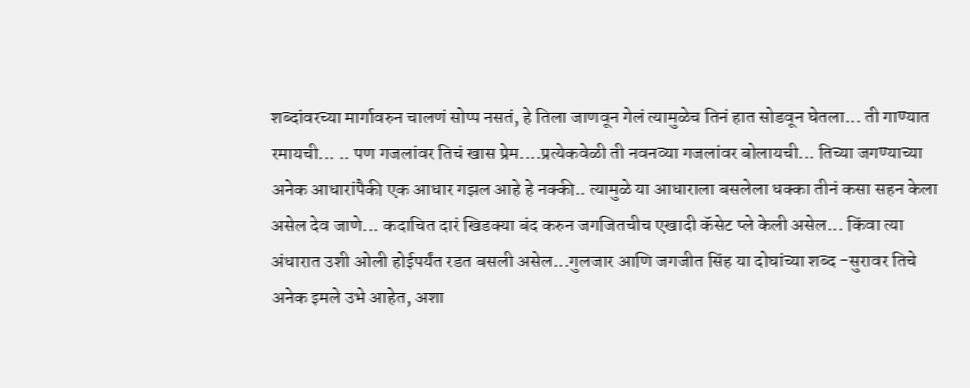शब्दांवरच्या मार्गावरुन चालणं सोप्प नसतं, हे तिला जाणवून गेलं त्यामुळेच तिनं हात सोडवून घेतला... ती गाण्यात रमायची... .. पण गजलांवर तिचं खास प्रेम....प्रत्येकवेळी ती नवनव्या गजलांवर बोलायची... तिच्या जगण्याच्या अनेक आधारांपैकी एक आधार गझल आहे हे नक्‍की.. त्यामुळे या आधाराला बसलेला धक्‍का तीनं कसा सहन केला असेल देव जाणे... कदाचित दारं खिडक्‍या बंद करुन जगजितचीच एखादी कॅसेट प्ले केली असेल... किंवा त्या अंधारात उशी ओली होईपर्यंत रडत बसली असेल...गुलजार आणि जगजीत सिंह या दोघांच्या शब्द -सुरावर तिचे अनेक इमले उभे आहेत, अशा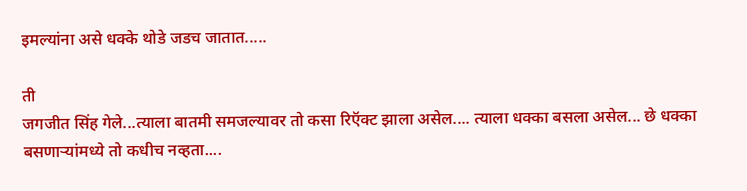इमल्यांना असे धक्‍के थोडे जडच जातात.....

ती
जगजीत सिंह गेले...त्याला बातमी समजल्यावर तो कसा रिऍक्‍ट झाला असेल.... त्याला धक्‍का बसला असेल... छे धक्‍का बसणाऱ्यांमध्ये तो कधीच नव्हता....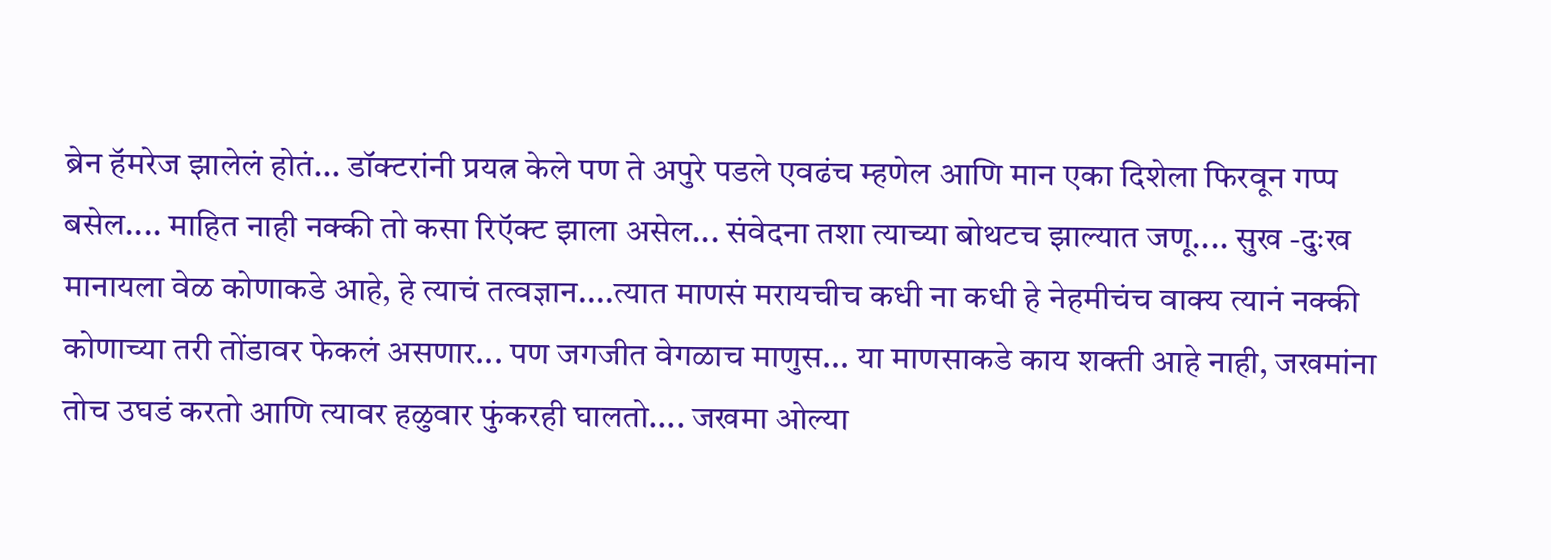ब्रेन हॅमरेज झालेलं होतं... डॉक्‍टरांनी प्रयत्न केले पण ते अपुरे पडले एवढंच म्हणेल आणि मान एका दिशेला फिरवून गप्प बसेल.... माहित नाही नक्‍की तो कसा रिऍक्‍ट झाला असेल... संवेदना तशा त्याच्या बोथटच झाल्यात जणू.... सुख -दुःख मानायला वेळ कोणाकडे आहे, हे त्याचं तत्वज्ञान....त्यात माणसं मरायचीच कधी ना कधी हे नेहमीचंच वाक्‍य त्यानं नक्‍की कोणाच्या तरी तोंडावर फेकलं असणार... पण जगजीत वेगळाच माणुस... या माणसाकडे काय शक्‍ती आहे नाही, जखमांना तोच उघडं करतो आणि त्यावर हळुवार फुंकरही घालतो.... जखमा ओल्या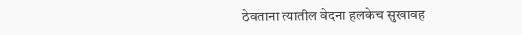ठेवताना त्यातील वेदना हलकेच सुखावह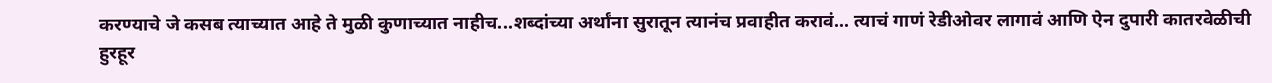करण्याचे जे कसब त्याच्यात आहे ते मुळी कुणाच्यात नाहीच...शब्दांच्या अर्थांना सुरातून त्यानंच प्रवाहीत करावं... त्याचं गाणं रेडीओवर लागावं आणि ऐन दुपारी कातरवेळीची हुरहूर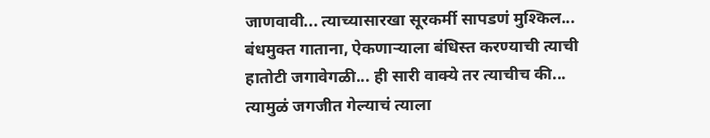जाणवावी... त्याच्यासारखा सूरकर्मी सापडणं मुश्‍किल... बंधमुक्‍त गाताना, ऐकणाऱ्याला बंधिस्त करण्याची त्याची हातोटी जगावेगळी... ही सारी वाक्‍ये तर त्याचीच की... त्यामुळं जगजीत गेल्याचं त्याला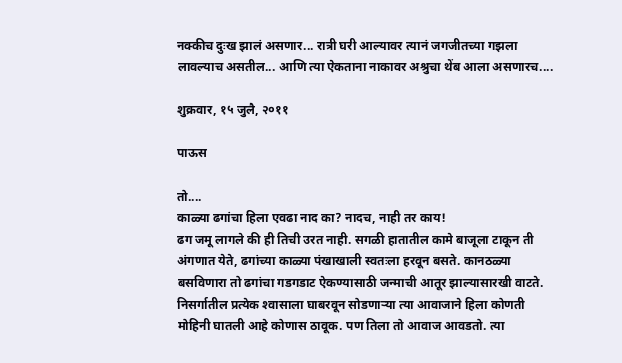नक्‍कीच दुःख झालं असणार... रात्री घरी आल्यावर त्यानं जगजीतच्या गझला लावल्याच असतील... आणि त्या ऐकताना नाकावर अश्रुचा थेंब आला असणारच....

शुक्रवार, १५ जुलै, २०११

पाऊस

तो....
काळ्या ढगांचा हिला एवढा नाद का? नादच, नाही तर काय!
ढग जमू लागले की ही तिची उरत नाही. सगळी हातातील कामे बाजूला टाकून ती अंगणात येते, ढगांच्या काळ्या पंखाखाली स्वतःला हरवून बसते. कानठळ्या बसविणारा तो ढगांचा गडगडाट ऐकण्यासाठी जन्माची आतूर झाल्यासारखी वाटते. निसर्गातील प्रत्येक श्‍वासाला घाबरवून सोडणाऱ्या त्या आवाजाने हिला कोणती मोहिनी घातली आहे कोणास ठावूक. पण तिला तो आवाज आवडतो. त्या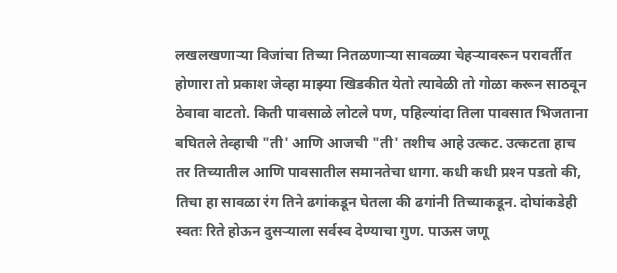लखलखणाऱ्या विजांचा तिच्या नितळणाऱ्या सावळ्या चेहऱ्यावरून परावर्तीत होणारा तो प्रकाश जेव्हा माझ्या खिडकीत येतो त्यावेळी तो गोळा करून साठवून ठेवावा वाटतो. किती पावसाळे लोटले पण, पहिल्यांदा तिला पावसात भिजताना बघितले तेव्हाची "ती' आणि आजची "ती' तशीच आहे उत्कट. उत्कटता हाच तर तिच्यातील आणि पावसातील समानतेचा धागा. कधी कधी प्रश्‍न पडतो की, तिचा हा सावळा रंग तिने ढगांकडून घेतला की ढगांनी तिच्याकडून. दोघांकडेही स्वतः रिते होऊन दुसऱ्याला सर्वस्व देण्याचा गुण. पाऊस जणू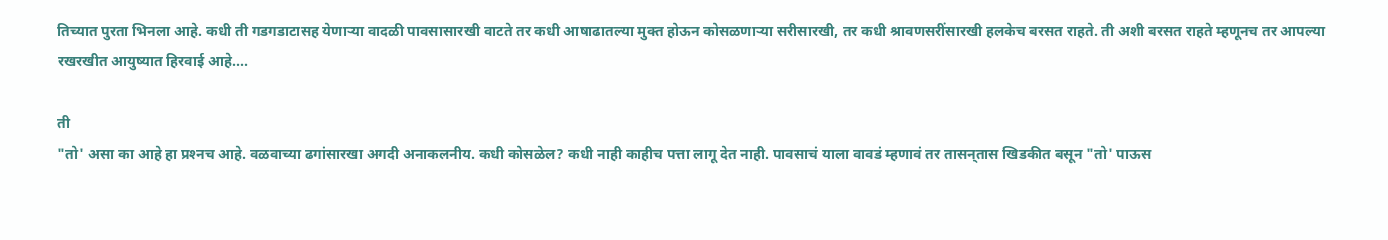तिच्यात पुरता भिनला आहे. कधी ती गडगडाटासह येणाऱ्या वादळी पावसासारखी वाटते तर कधी आषाढातल्या मुक्त होऊन कोसळणाऱ्या सरीसारखी, तर कधी श्रावणसरींसारखी हलकेच बरसत राहते. ती अशी बरसत राहते म्हणूनच तर आपल्या रखरखीत आयुष्यात हिरवाई आहे....

ती
"तो' असा का आहे हा प्रश्‍नच आहे. वळवाच्या ढगांसारखा अगदी अनाकलनीय. कधी कोसळेल? कधी नाही काहीच पत्ता लागू देत नाही. पावसाचं याला वावडं म्हणावं तर तासन्‌तास खिडकीत बसून "तो' पाऊस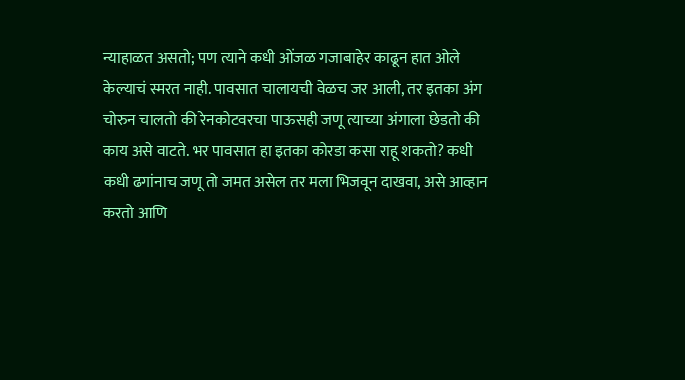न्याहाळत असतो; पण त्याने कधी ओंजळ गजाबाहेर काढून हात ओले केल्याचं स्मरत नाही. पावसात चालायची वेळच जर आली, तर इतका अंग चोरुन चालतो की रेनकोटवरचा पाऊसही जणू त्याच्या अंगाला छेडतो की काय असे वाटते. भर पावसात हा इतका कोरडा कसा राहू शकतो? कधी कधी ढगांनाच जणू तो जमत असेल तर मला भिजवून दाखवा, असे आव्हान करतो आणि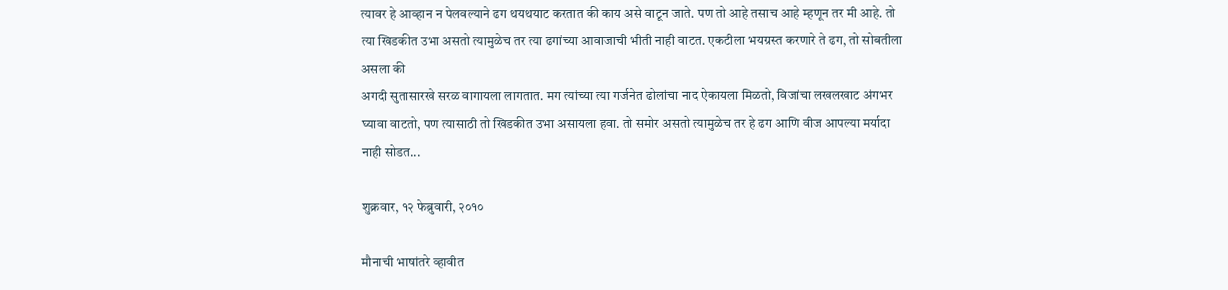त्यावर हे आव्हान न पेलवल्याने ढग थयथयाट करतात की काय असे वाटून जाते. पण तो आहे तसाच आहे म्हणून तर मी आहे. तो त्या खिडकीत उभा असतो त्यामुळेच तर त्या ढगांच्या आवाजाची भीती नाही वाटत. एकटीला भयग्रस्त करणारे ते ढग, तो सोबतीला असला की
अगदी सुतासारखे सरळ वागायला लागतात. मग त्यांच्या त्या गर्जनेत ढोलांचा नाद ऐकायला मिळतो, विजांचा लखलखाट अंगभर घ्यावा वाटतो, पण त्यासाठी तो खिडकीत उभा असायला हवा. तो समोर असतो त्यामुळेच तर हे ढग आणि वीज आपल्या मर्यादा नाही सोडत...

शुक्रवार, १२ फेब्रुवारी, २०१०

मौनाची भाषांतरे व्हावीत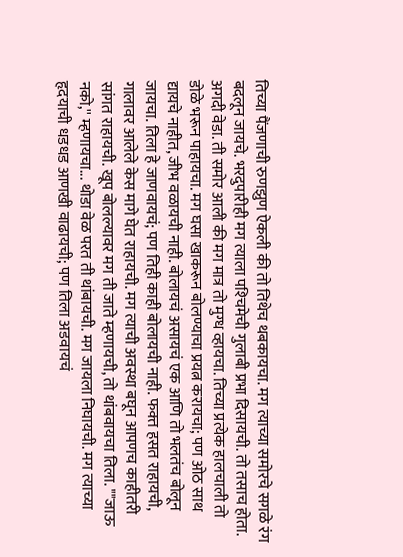तिच्या पैंजणाची रुणझुण ऐकली की तो तिथेच थबकायचा. मग त्याच्या समोरचे सगळे रंग बदलून जायचे. भरदुपारीही मग त्याला पश्‍चिमेची गुलाबी प्रभा दिसायची. तो तसाच होता. अगदी वेडा. ती समोर आली की मग मात्र तो मुग्ध व्हायचा. तिच्या प्रत्येक हालचाली तो डोळे भरून पाहायचा. मग घसा खाकरून बोलण्याचा प्रयत्न करायचा; पण ओठ साथ द्यायचे नाहीत, जीभ वळायची नाही. बोलायचं असायचं एक आणि तो भलतंच बोलून जायचा. तिला हे जाणवायचं; पण तिही काही बोलायची नाही. फक्‍त हसत राहायची, गालावर आलेले केस मागे घेत राहायची. मग त्याची अवस्था बघून आपणच काहीतरी सांगत राहायची. खूप बोलल्यावर मग ती जाते म्हणायची, तो थांबवायचा तिला. ""जाऊ नको,'' म्हणायचा... थोडा वेळ परत ती थांबायची. मग जायला निघायची. मग त्याच्या हृदयाची धडधड आणखी वाढायची; पण तिला अडवायचं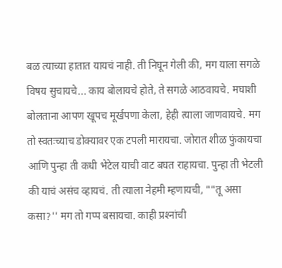बळ त्याच्या हातात यायचं नाही. ती निघून गेली की, मग याला सगळे विषय सुचायचे... काय बोलायचे होते, ते सगळे आठवायचे. मघाशी बोलताना आपण खूपच मूर्खपणा केला, हेही त्याला जाणवायचे. मग तो स्वतःच्याच डोक्‍यावर एक टपली मारायचा. जोरात शीळ फुंकायचा आणि पुन्हा ती कधी भेटेल याची वाट बघत राहायचा. पुन्हा ती भेटली की याचं असंच व्हायचं. ती त्याला नेहमी म्हणायची, ""तू असा कसा?'' मग तो गप्प बसायचा. काही प्रश्‍नांची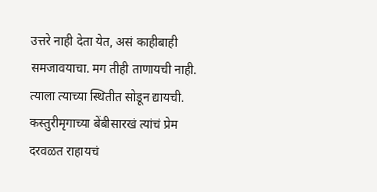उत्तरे नाही देता येत, असं काहीबाही समजावयाचा. मग तीही ताणायची नाही. त्याला त्याच्या स्थितीत सोडून द्यायची. कस्तुरीमृगाच्या बेंबीसारखं त्यांचं प्रेम दरवळत राहायचं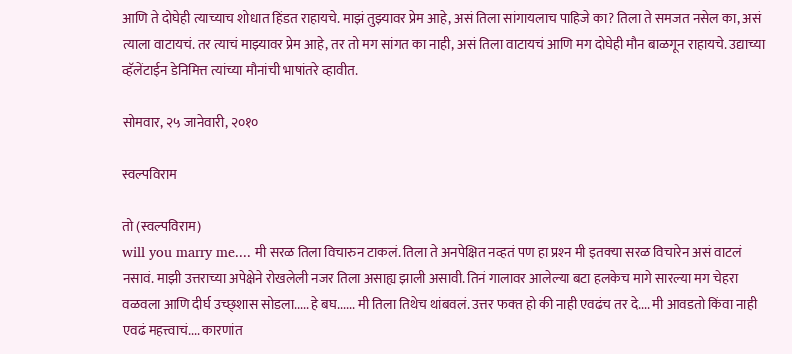आणि ते दोघेही त्याच्याच शोधात हिंडत राहायचे. माझं तुझ्यावर प्रेम आहे, असं तिला सांगायलाच पाहिजे का? तिला ते समजत नसेल का, असं त्याला वाटायचं. तर त्याचं माझ्यावर प्रेम आहे, तर तो मग सांगत का नाही, असं तिला वाटायचं आणि मग दोघेही मौन बाळगून राहायचे. उद्याच्या व्हॅलेंटाईन डेनिमित्त त्यांच्या मौनांची भाषांतरे व्हावीत.

सोमवार, २५ जानेवारी, २०१०

स्वल्पविराम

तो (स्वल्पविराम)
will you marry me.... मी सरळ तिला विचारुन टाकलं. तिला ते अनपेक्षित नव्हतं पण हा प्रश्‍न मी इतक्‍या सरळ विचारेन असं वाटलं नसावं. माझी उत्तराच्या अपेक्षेने रोखलेली नजर तिला असाह्य झाली असावी. तिनं गालावर आलेल्या बटा हलकेच मागे सारल्या मग चेहरा वळवला आणि दीर्घ उच्छ्शास सोडला..... हे बघ...... मी तिला तिथेच थांबवलं. उत्तर फक्‍त हो की नाही एवढंच तर दे.... मी आवडतो किंवा नाही एवढं महत्त्वाचं.... कारणांत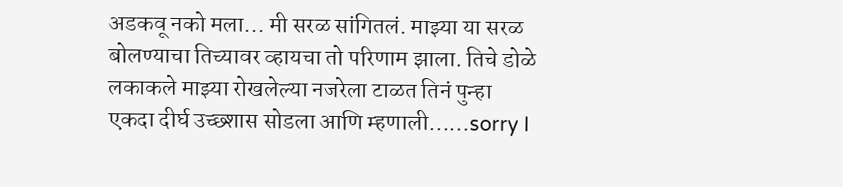अडकवू नको मला... मी सरळ सांगितलं. माझ्या या सरळ बोलण्याचा तिच्यावर व्हायचा तो परिणाम झाला. तिचे डोळे लकाकले माझ्या रोखलेल्या नजरेला टाळत तिनं पुन्हा एकदा दीर्घ उच्छ्शास सोडला आणि म्हणाली......sorry I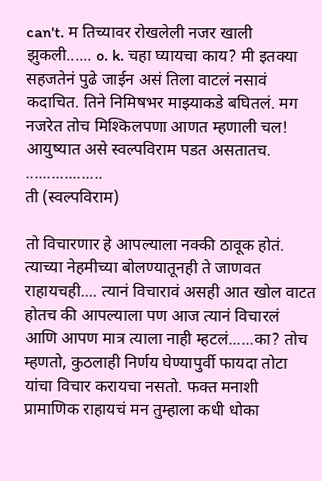can't. म तिच्यावर रोखलेली नजर खाली झुकली...... o. k. चहा घ्यायचा काय? मी इतक्‍या सहजतेनं पुढे जाईन असं तिला वाटलं नसावं कदाचित. तिने निमिषभर माझ्याकडे बघितलं. मग नजरेत तोच मिश्‍किलपणा आणत म्हणाली चल!
आयुष्यात असे स्वल्पविराम पडत असतातच.
..................
ती (स्वल्पविराम)

तो विचारणार हे आपल्याला नक्‍की ठावूक होतं. त्याच्या नेहमीच्या बोलण्यातूनही ते जाणवत राहायचही.... त्यानं विचारावं असही आत खोल वाटत होतच की आपल्याला पण आज त्यानं विचारलं आणि आपण मात्र त्याला नाही म्हटलं......का? तोच म्हणतो, कुठलाही निर्णय घेण्यापुर्वी फायदा तोटा यांचा विचार करायचा नसतो. फक्‍त मनाशी प्रामाणिक राहायचं मन तुम्हाला कधी धोका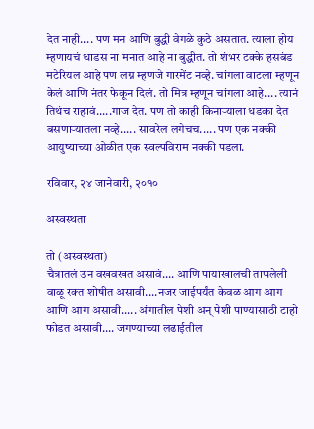देत नाही.... पण मन आणि बुद्धी वेगळे कुठे असतात. त्याला होय म्हणायचं धाडस ना मनात आहे ना बुद्धीत. तो शंभर टक्‍के हसबंड मटेरियल आहे पण लग्न म्हणजे गारमेंट नव्हे. चांगला वाटला म्हणून केलं आणि नंतर फेकून दिलं. तो मित्र म्हणून चांगला आहे.... त्यानं तिथंच राहावं.....गाज देत. पण तो काही किनाऱ्याला धडका देत बसणाऱ्यातला नव्हे..... सावरेल लगेचच..... पण एक नक्‍की आयुष्याच्या ओळीत एक स्वल्पविराम नक्‍की पडला.

रविवार, २४ जानेवारी, २०१०

अस्वस्थता

तो (अस्वस्थता)
चैत्रातलं उन वखवखत असावं.... आणि पायाखालची तापलेली वाळू रक्‍त शोषीत असावी....नजर जाईपर्यंत केवळ आग आग आणि आग असावी..... अंगातील पेशी अन्‌ पेशी पाण्यासाठी टाहो फोडत असावी.... जगण्याच्या लढाईतील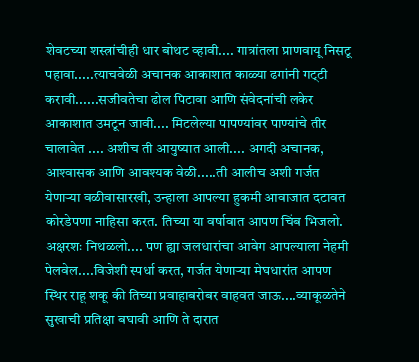शेवटच्या शस्त्रांचीही धार बोथट व्हावी.... गात्रांतला प्राणवायू निसटू पहावा.....त्याचवेळी अचानक आकाशात काळ्या ढगांनी गट्‌टी करावी......सजीवतेचा ढोल पिटावा आणि संवेदनांची लकेर आकाशात उमटून जावी.... मिटलेल्या पापण्यांवर पाण्यांचे तीर चालावेत .... अशीच ती आयुष्यात आली.... अगदी अचानक, आश्‍वासक आणि आवश्‍यक वेळी.....ती आलीच अशी गर्जत येणाऱ्या वळीवासारखी, उन्हाला आपल्या हुकमी आवाजात दटावत कोरडेपणा नाहिसा करत. तिच्या या वर्षावात आपण चिंब भिजलो. अक्षरशः निथळलो.... पण ह्या जलधारांचा आवेग आपल्याला नेहमी पेलवेल....विजेशी स्पर्धा करत, गर्जत येणाऱ्या मेघधारांत आपण स्थिर राहू शकू की तिच्या प्रवाहाबरोबर वाहवत जाऊ....व्याकूळतेने सुखाची प्रतिक्षा बघावी आणि ते दारात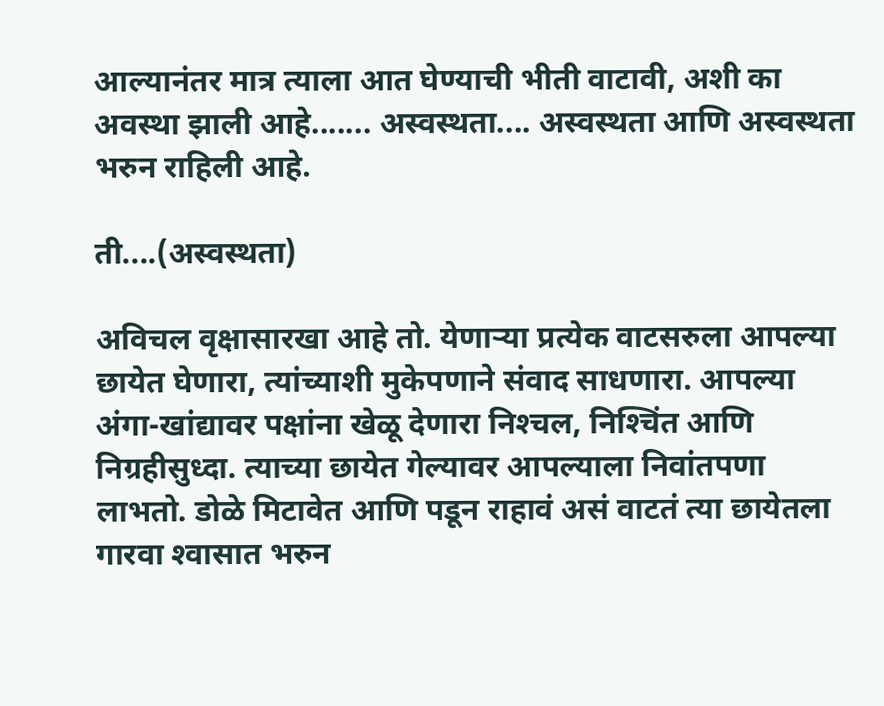आल्यानंतर मात्र त्याला आत घेण्याची भीती वाटावी, अशी का अवस्था झाली आहे....... अस्वस्थता.... अस्वस्थता आणि अस्वस्थता भरुन राहिली आहे.

ती....(अस्वस्थता)

अविचल वृक्षासारखा आहे तो. येणाऱ्या प्रत्येक वाटसरुला आपल्या छायेत घेणारा, त्यांच्याशी मुकेपणाने संवाद साधणारा. आपल्या अंगा-खांद्यावर पक्षांना खेळू देणारा निश्‍चल, निश्‍चिंत आणि निग्रहीसुध्दा. त्याच्या छायेत गेल्यावर आपल्याला निवांतपणा लाभतो. डोळे मिटावेत आणि पडून राहावं असं वाटतं त्या छायेतला गारवा श्‍वासात भरुन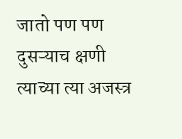जातो पण पण दुसऱ्याच क्षणी त्याच्या त्या अजस्त्र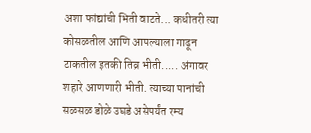अशा फांद्यांची भिती वाटते... कधीतरी त्या कोसळतील आणि आपल्याला गाढून टाकतील इतकी तिव्र भीती..... अंगावर शहारे आणणारी भीती. त्याच्या पानांची सळसळ डोळे उघडे असेपर्यंत रम्य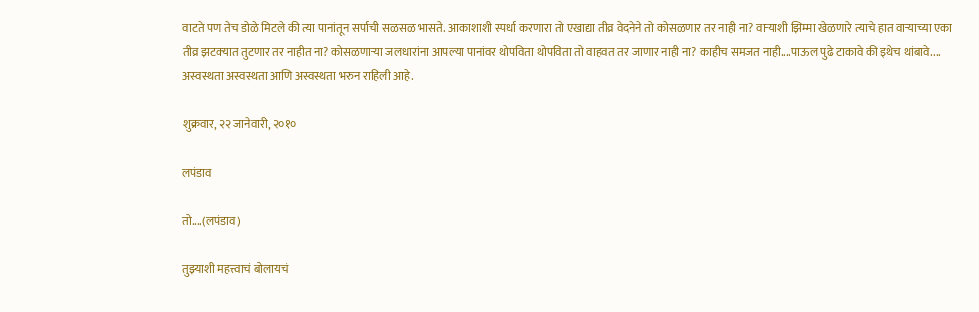वाटते पण तेच डोळे मिटले की त्या पानांतून सर्पाची सळसळ भासते. आकाशाशी स्पर्धा करणारा तो एखाद्या तीव्र वेदनेने तो कोसळणार तर नाही ना? वाऱ्याशी झिम्मा खेळणारे त्याचे हात वाऱ्याच्या एका तीव्र झटक्‍यात तुटणार तर नाहीत ना? कोसळणाऱ्या जलधारांना आपल्या पानांवर थोपविता थोपविता तो वाहवत तर जाणार नाही ना? काहीच समजत नाही....पाऊल पुढे टाकावे की इथेच थांबावे.... अस्वस्थता अस्वस्थता आणि अस्वस्थता भरुन राहिली आहे.

शुक्रवार, २२ जानेवारी, २०१०

लपंडाव

तो....(लपंडाव)

तुझ्याशी महत्त्वाचं बोलायचं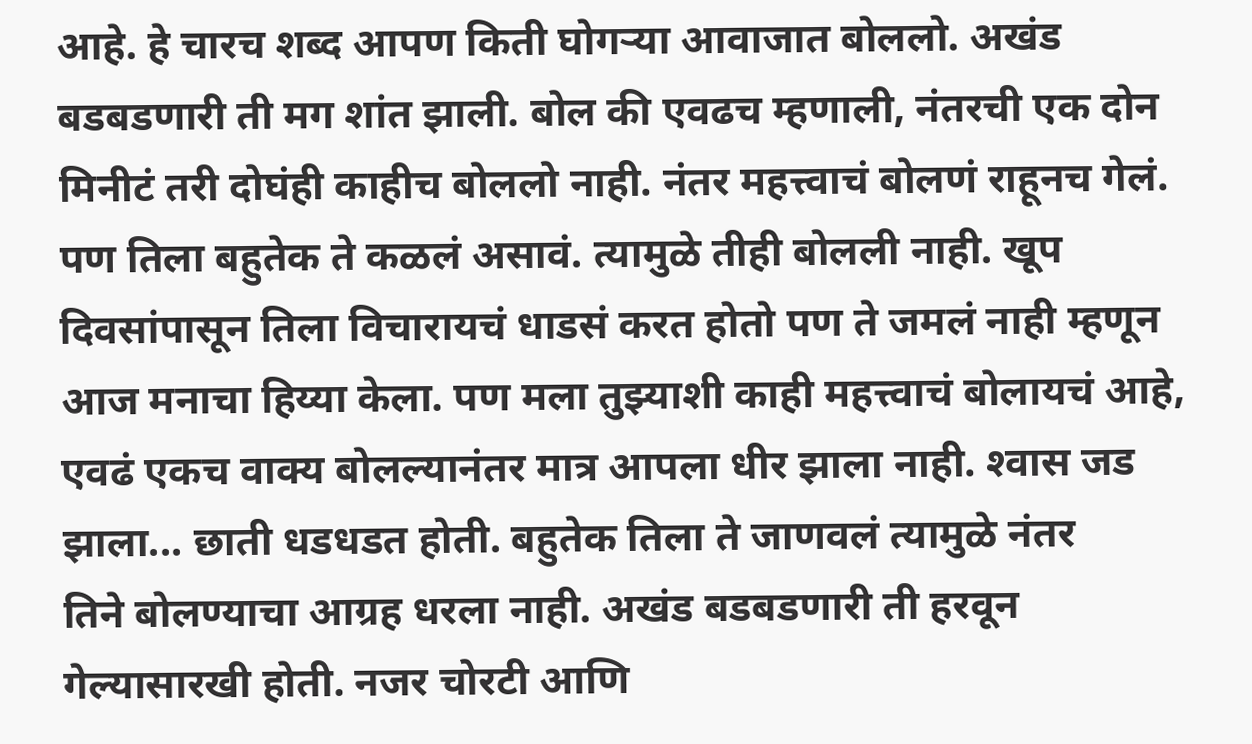आहे. हे चारच शब्द आपण किती घोगऱ्या आवाजात बोललो. अखंड बडबडणारी ती मग शांत झाली. बोल की एवढच म्हणाली, नंतरची एक दोन मिनीटं तरी दोघंही काहीच बोललो नाही. नंतर महत्त्वाचं बोलणं राहूनच गेलं. पण तिला बहुतेक ते कळलं असावं. त्यामुळे तीही बोलली नाही. खूप दिवसांपासून तिला विचारायचं धाडसं करत होतो पण ते जमलं नाही म्हणून आज मनाचा हिय्या केला. पण मला तुझ्याशी काही महत्त्वाचं बोलायचं आहे, एवढं एकच वाक्‍य बोलल्यानंतर मात्र आपला धीर झाला नाही. श्‍वास जड झाला... छाती धडधडत होती. बहुतेक तिला ते जाणवलं त्यामुळे नंतर
तिने बोलण्याचा आग्रह धरला नाही. अखंड बडबडणारी ती हरवून गेल्यासारखी होती. नजर चोरटी आणि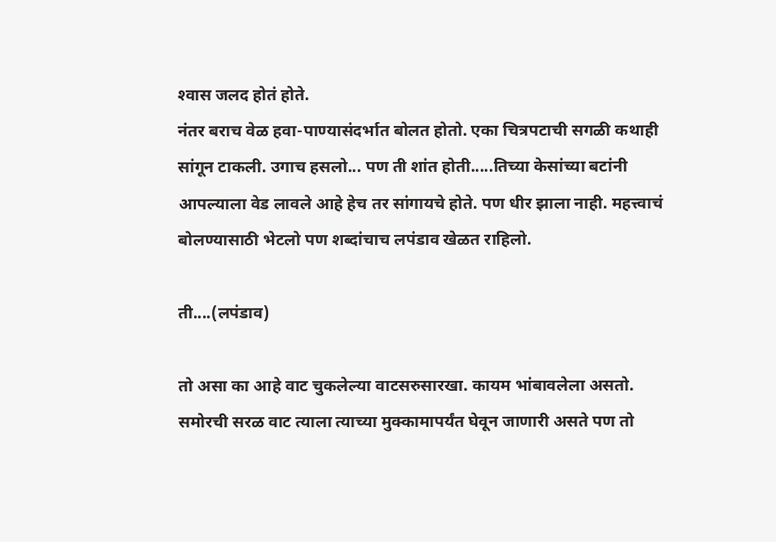श्‍वास जलद होतं होते.
नंतर बराच वेळ हवा-पाण्यासंदर्भात बोलत होतो. एका चित्रपटाची सगळी कथाही सांगून टाकली. उगाच हसलो... पण ती शांत होती.....तिच्या केसांच्या बटांनी आपल्याला वेड लावले आहे हेच तर सांगायचे होते. पण धीर झाला नाही. महत्त्वाचं बोलण्यासाठी भेटलो पण शब्दांचाच लपंडाव खेळत राहिलो.

ती....(लपंडाव)

तो असा का आहे वाट चुकलेल्या वाटसरुसारखा. कायम भांबावलेला असतो. समोरची सरळ वाट त्याला त्याच्या मुक्‍कामापर्यंत घेवून जाणारी असते पण तो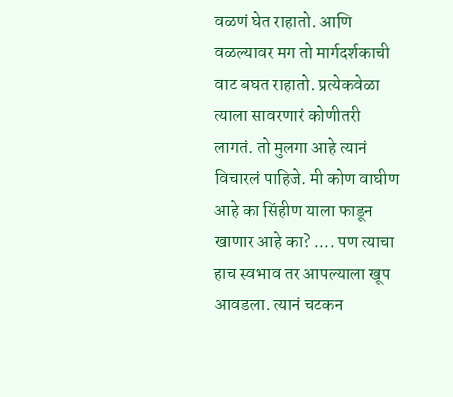वळणं घेत राहातो. आणि वळल्यावर मग तो मार्गदर्शकाची वाट बघत राहातो. प्रत्येकवेळा त्याला सावरणारं कोणीतरी लागतं. तो मुलगा आहे त्यानं विचारलं पाहिजे. मी कोण वाघीण आहे का सिंहीण याला फाडून खाणार आहे का? .... पण त्याचा हाच स्वभाव तर आपल्याला खूप आवडला. त्यानं चटकन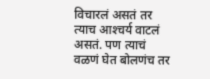विचारलं असतं तर त्याच आश्‍चर्य वाटलं असतं. पण त्याचं वळणं घेत बोलणंच तर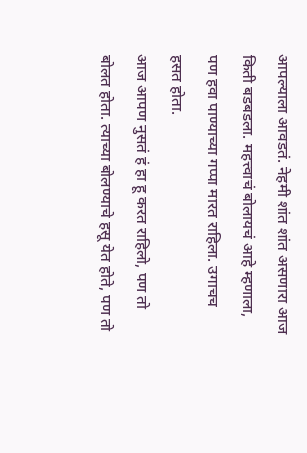आपल्याला आवडतं. नेहमी शांत शांत असणारा आज किती बडबडला. महत्त्वाचं बोलायचं आहे म्हणाला, पण हवा पाण्याच्या गप्पा मारत राहिला. उगाचच हसत होता.
आज आपण नुसतं हं हा हू करत राहिलो, पण तो बोलत होता. त्याच्या बोलण्याचे हसू येत होते, पण तो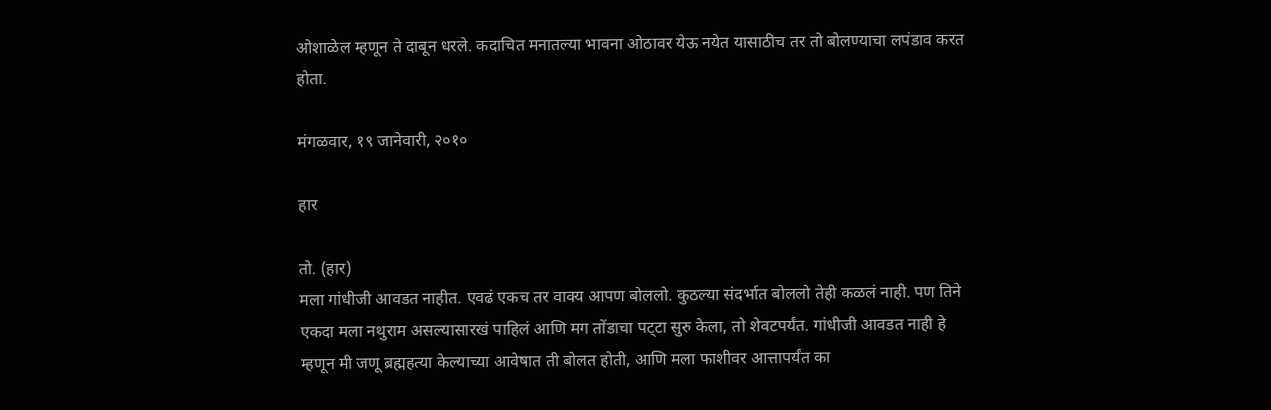ओशाळेल म्हणून ते दाबून धरले. कदाचित मनातल्या भावना ओठावर येऊ नयेत यासाठीच तर तो बोलण्याचा लपंडाव करत होता.

मंगळवार, १९ जानेवारी, २०१०

हार

तो. (हार)
मला गांधीजी आवडत नाहीत. एवढं एकच तर वाक्‍य आपण बोललो. कुठल्या संदर्भात बोललो तेही कळलं नाही. पण तिने एकदा मला नथुराम असल्यासारखं पाहिलं आणि मग तोंडाचा पट्‌टा सुरु केला, तो शेवटपर्यंत. गांधीजी आवडत नाही हे म्हणून मी जणू ब्रह्महत्या केल्याच्या आवेषात ती बोलत होती, आणि मला फाशीवर आत्तापर्यंत का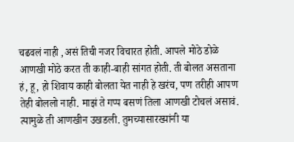चढवलं नाही ,असं तिची नजर विचारत होती. आपले मोठे डोळे आणखी मोठे करत ती काही-बाही सांगत होती. ती बोलत असताना हं, हू, हो शिवाय काही बोलता येत नाही हे खरंच, पण तरीही आपण तेही बोललो नाही. माझं ते गप्प बसणं तिला आणखी टोचलं असावं. त्यामुळे ती आणखीन उखडली. तुमच्यासारख्यांनी या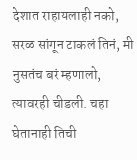देशात राहायलाही नको, सरळ सांगून टाकलं तिनं, मी नुसतंच बरं म्हणालो, त्यावरही चीडली. चहा घेतानाही तिची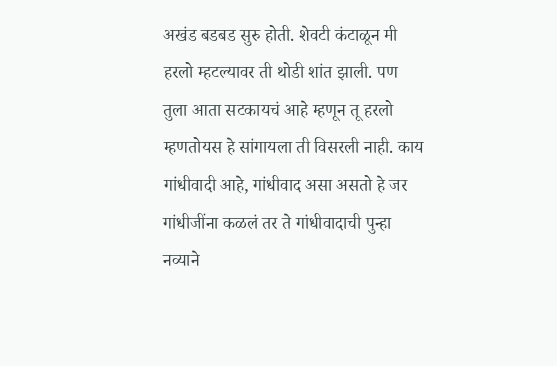अखंड बडबड सुरु होती. शेवटी कंटाळून मी हरलो म्हटल्यावर ती थोडी शांत झाली. पण तुला आता सटकायचं आहे म्हणून तू हरलो म्हणतोयस हे सांगायला ती विसरली नाही. काय गांधीवादी आहे, गांधीवाद असा असतो हे जर गांधीजींना कळलं तर ते गांधीवादाची पुन्हा नव्याने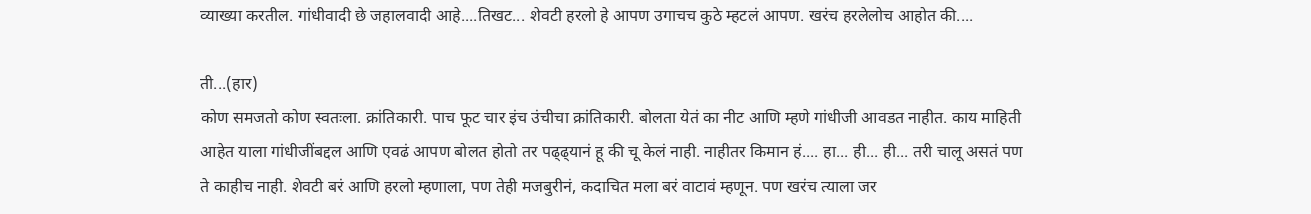व्याख्या करतील. गांधीवादी छे जहालवादी आहे....तिखट... शेवटी हरलो हे आपण उगाचच कुठे म्हटलं आपण. खरंच हरलेलोच आहोत की....

ती...(हार)
कोण समजतो कोण स्वतःला. क्रांतिकारी. पाच फूट चार इंच उंचीचा क्रांतिकारी. बोलता येतं का नीट आणि म्हणे गांधीजी आवडत नाहीत. काय माहिती आहेत याला गांधीजींबद्दल आणि एवढं आपण बोलत होतो तर पढ्ढ्यानं हू की चू केलं नाही. नाहीतर किमान हं.... हा... ही... ही... तरी चालू असतं पण ते काहीच नाही. शेवटी बरं आणि हरलो म्हणाला, पण तेही मजबुरीनं, कदाचित मला बरं वाटावं म्हणून. पण खरंच त्याला जर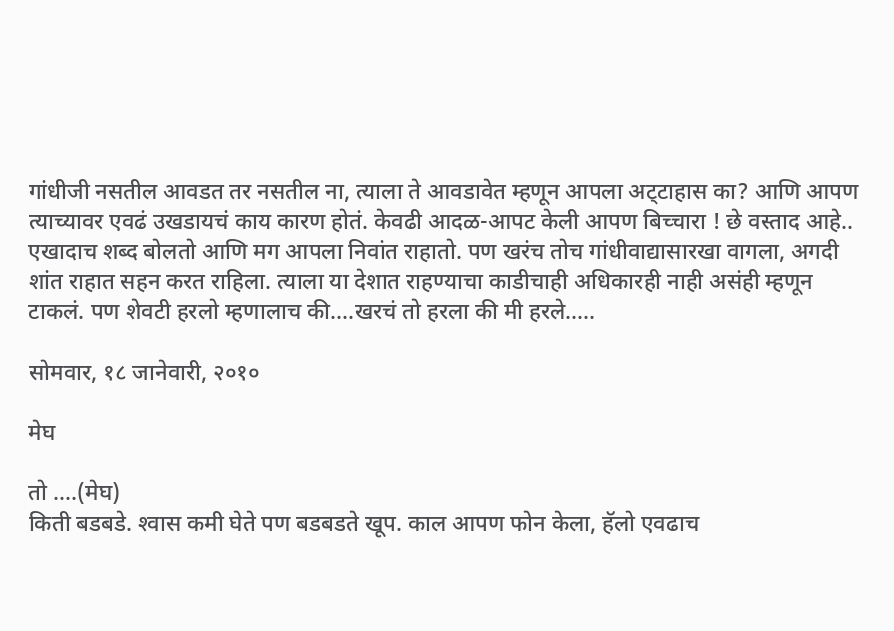गांधीजी नसतील आवडत तर नसतील ना, त्याला ते आवडावेत म्हणून आपला अट्‌टाहास का? आणि आपण त्याच्यावर एवढं उखडायचं काय कारण होतं. केवढी आदळ-आपट केली आपण बिच्चारा ! छे वस्ताद आहे.. एखादाच शब्द बोलतो आणि मग आपला निवांत राहातो. पण खरंच तोच गांधीवाद्यासारखा वागला, अगदी शांत राहात सहन करत राहिला. त्याला या देशात राहण्याचा काडीचाही अधिकारही नाही असंही म्हणून टाकलं. पण शेवटी हरलो म्हणालाच की....खरचं तो हरला की मी हरले.....

सोमवार, १८ जानेवारी, २०१०

मेघ

तो ....(मेघ)
किती बडबडे. श्‍वास कमी घेते पण बडबडते खूप. काल आपण फोन केला, हॅलो एवढाच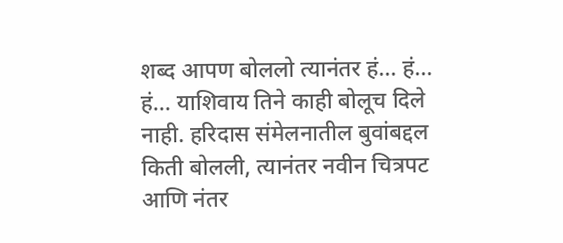शब्द आपण बोललो त्यानंतर हं... हं... हं... याशिवाय तिने काही बोलूच दिले नाही. हरिदास संमेलनातील बुवांबद्दल किती बोलली, त्यानंतर नवीन चित्रपट आणि नंतर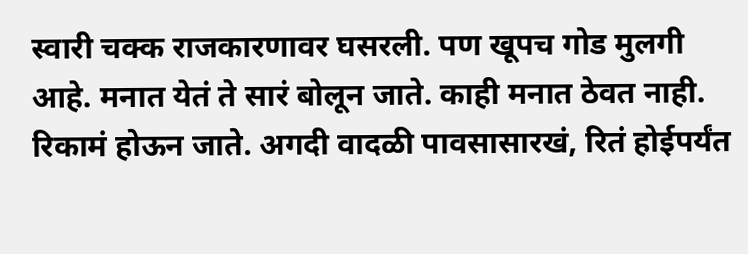स्वारी चक्‍क राजकारणावर घसरली. पण खूपच गोड मुलगी आहे. मनात येतं ते सारं बोलून जाते. काही मनात ठेवत नाही. रिकामं होऊन जाते. अगदी वादळी पावसासारखं, रितं होईपर्यंत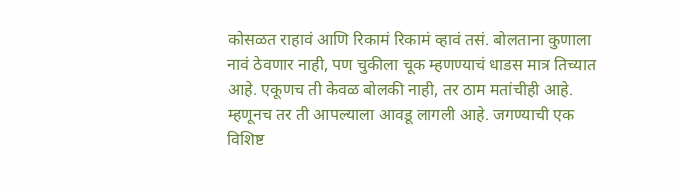कोसळत राहावं आणि रिकामं रिकामं व्हावं तसं. बोलताना कुणाला नावं ठेवणार नाही, पण चुकीला चूक म्हणण्याचं धाडस मात्र तिच्यात आहे. एकूणच ती केवळ बोलकी नाही, तर ठाम मतांचीही आहे. म्हणूनच तर ती आपल्याला आवडू लागली आहे. जगण्याची एक विशिष्ट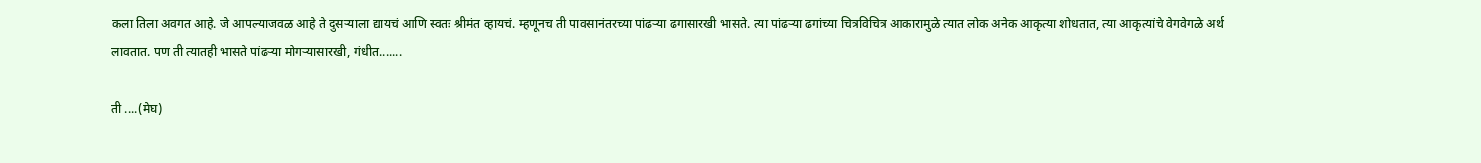कला तिला अवगत आहे. जे आपल्याजवळ आहे ते दुसऱ्याला द्यायचं आणि स्वतः श्रीमंत व्हायचं. म्हणूनच ती पावसानंतरच्या पांढऱ्या ढगासारखी भासते. त्या पांढऱ्या ढगांच्या चित्रविचित्र आकारामुळे त्यात लोक अनेक आकृत्या शोधतात, त्या आकृत्यांचे वेगवेगळे अर्थ लावतात. पण ती त्यातही भासते पांढऱ्या मोगऱ्यासारखी, गंधीत.......

ती ....(मेघ)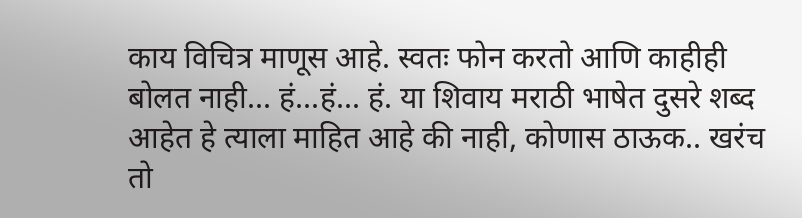काय विचित्र माणूस आहे. स्वतः फोन करतो आणि काहीही बोलत नाही... हं...हं... हं. या शिवाय मराठी भाषेत दुसरे शब्द आहेत हे त्याला माहित आहे की नाही, कोणास ठाऊक.. खरंच तो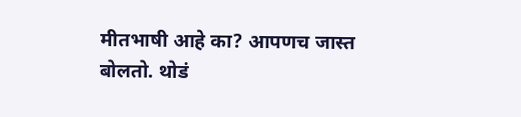मीतभाषी आहे का? आपणच जास्त बोलतो. थोडं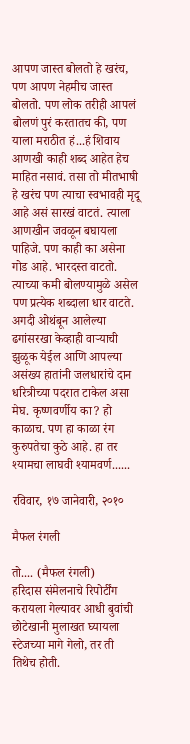आपण जास्त बोलतो हे खरंच, पण आपण नेहमीच जास्त बोलतो. पण लोक तरीही आपलं बोलणं पुरं करतातच की, पण याला मराठीत हं...हं शिवाय आणखी काही शब्द आहेत हेच माहित नसावं. तसा तो मीतभाषी हे खरंच पण त्याचा स्वभावही मृदू आहे असं सारखं वाटतं. त्याला आणखीन जवळून बघायला पाहिजे. पण काही का असेना गोड आहे. भारदस्त वाटतो. त्याच्या कमी बोलण्यामुळे असेल पण प्रत्येक शब्दाला धार वाटते. अगदी ओथंबून आलेल्या ढगांसरखा केव्हाही वाऱ्याची झुळूक येईल आणि आपल्या असंख्य हातांनी जलधारांचे दान धरित्रीच्या पदरात टाकेल असा मेघ. कृष्णवर्णीय का? हो काळाच. पण हा काळा रंग कुरुपतेचा कुठे आहे. हा तर श्‍यामचा लाघवी श्‍यामवर्ण......

रविवार, १७ जानेवारी, २०१०

मैफल रंगली

तो.... (मैफल रंगली)
हरिदास संमेलनाचे रिपोर्टींग करायला गेल्यावर आधी बुवांची छोटेखानी मुलाखत घ्यायला स्टेजच्या मागे गेलो, तर ती तिथेच होती.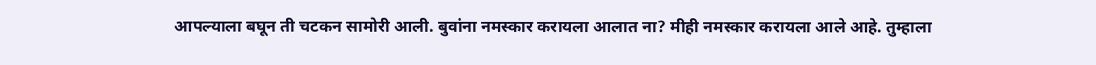आपल्याला बघून ती चटकन सामोरी आली. बुवांना नमस्कार करायला आलात ना? मीही नमस्कार करायला आले आहे. तुम्हाला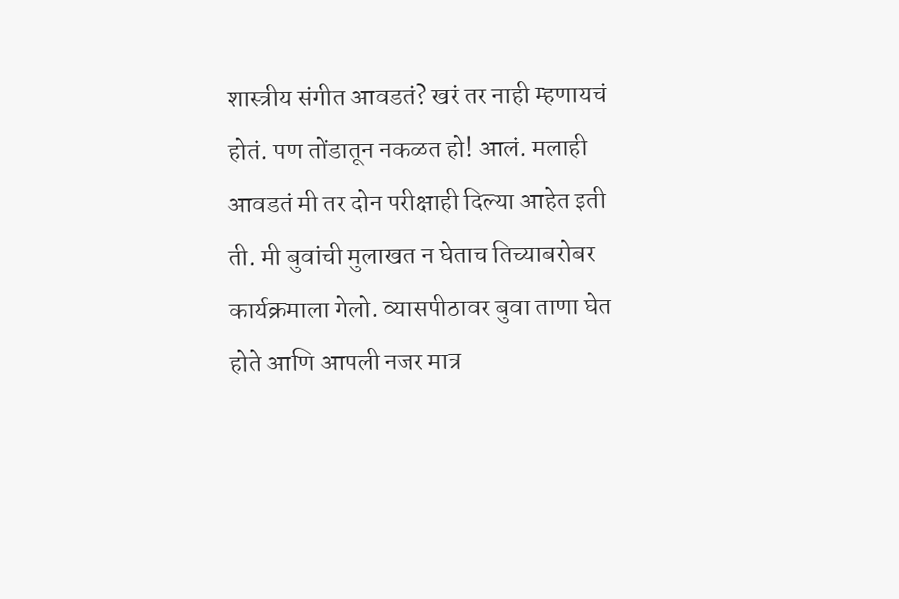शास्त्रीय संगीत आवडतं? खरं तर नाही म्हणायचं होतं. पण तोंडातून नकळत हो! आलं. मलाही आवडतं मी तर दोन परीक्षाही दिल्या आहेत इती ती. मी बुवांची मुलाखत न घेताच तिच्याबरोबर कार्यक्रमाला गेलो. व्यासपीठावर बुवा ताणा घेत होते आणि आपली नजर मात्र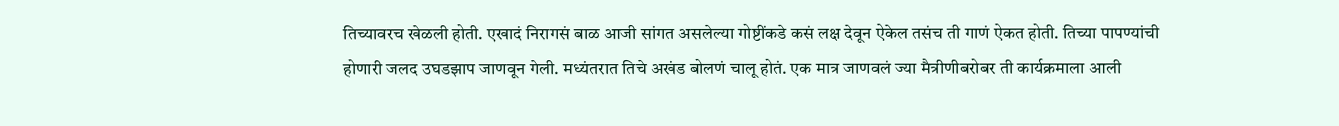तिच्यावरच खेळली होती. एखादं निरागसं बाळ आजी सांगत असलेल्या गोष्टींकडे कसं लक्ष देवून ऐकेल तसंच ती गाणं ऐकत होती. तिच्या पापण्यांची होणारी जलद उघडझाप जाणवून गेली. मध्यंतरात तिचे अखंड बोलणं चालू होतं. एक मात्र जाणवलं ज्या मैत्रीणीबरोबर ती कार्यक्रमाला आली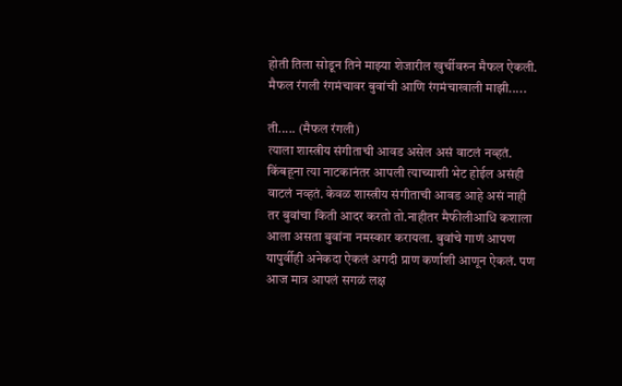होती तिला सोडून तिने माझ्या शेजारील खुर्चीवरुन मैफल ऐकली. मैफल रंगली रंगमंचावर बुवांची आणि रंगमंचाखाली माझी.....

ती..... (मैफल रंगली)
त्याला शास्त्रीय संगीताची आवड असेल असं वाटलं नव्हतं. किंबहूना त्या नाटकानंतर आपली त्याच्याशी भेट होईल असंही वाटलं नव्हतं. केवळ शास्त्रीय संगीताची आवड आहे असं नाही तर बुवांचा किती आदर करतो तो.नाहीतर मैफीलीआधि कशाला आला असता बुवांना नमस्कार करायला. बुवांचे गाणं आपण यापुर्वीही अनेकदा ऐकलं अगदी प्राण कर्णाशी आणून ऐकलं. पण आज मात्र आपलं सगळं लक्ष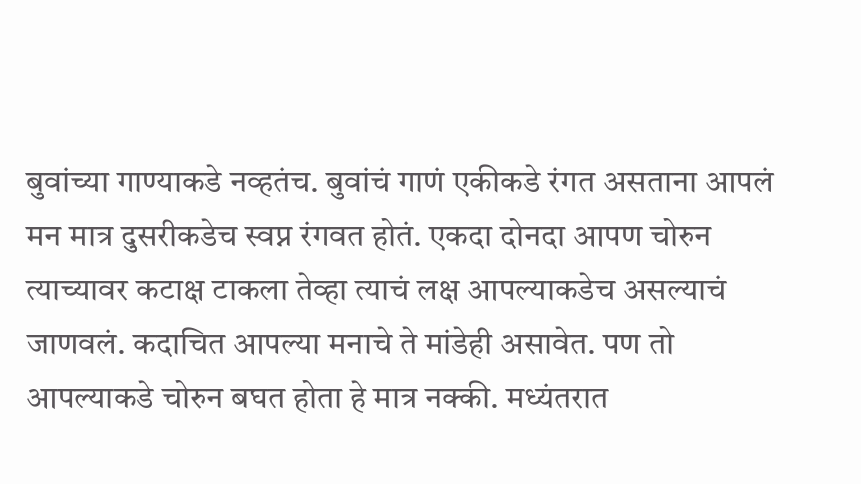बुवांच्या गाण्याकडे नव्हतंच. बुवांचं गाणं एकीकडे रंगत असताना आपलं मन मात्र दुसरीकडेच स्वप्न रंगवत होतं. एकदा दोनदा आपण चोरुन त्याच्यावर कटाक्ष टाकला तेव्हा त्याचं लक्ष आपल्याकडेच असल्याचं जाणवलं. कदाचित आपल्या मनाचे ते मांडेही असावेत. पण तो आपल्याकडे चोरुन बघत होता हे मात्र नक्‍की. मध्यंतरात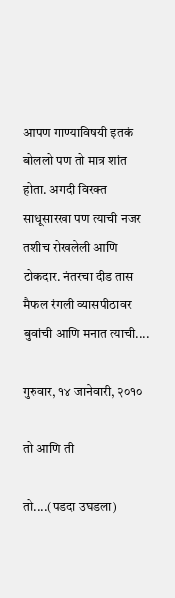आपण गाण्याविषयी इतकं बोललो पण तो मात्र शांत होता. अगदी विरक्‍त साधूसारखा पण त्याची नजर तशीच रोखलेली आणि टोकदार. नंतरचा दीड तास मैफल रंगली व्यासपीठावर बुवांची आणि मनात त्याची....

गुरुवार, १४ जानेवारी, २०१०

तो आणि ती

तो....(पडदा उघडला)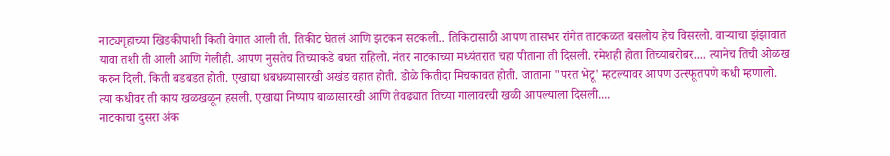नाट्यगृहाच्या खिडकीपाशी किती वेगात आली ती. तिकीट घेतलं आणि झटकन सटकली.. तिकिटासाठी आपण तासभर रांगेत ताटकळत बसलोय हेच विसरलो. वाऱ्याचा झंझावात यावा तशी ती आली आणि गेलीही. आपण नुसतेच तिच्याकडे बघत राहिलो. नंतर नाटकाच्या मध्यंतरात चहा पीताना ती दिसली. रमेशही होता तिच्याबरोबर.... त्यानेच तिची ओळख करुन दिली. किती बडबडत होती. एखाद्या धबधब्यासारखी अखंड वहात होती. डोळे कितीदा मिचकावत होती. जाताना "परत भेटू' म्हटल्यावर आपण उत्स्फूतपणे कधी म्हणालो. त्या कधीवर ती काय खळखळून हसली. एखाद्या निष्पाप बाळासारखी आणि तेवढ्यात तिच्या गालावरची खळी आपल्याला दिसली....
नाटकाचा दुसरा अंक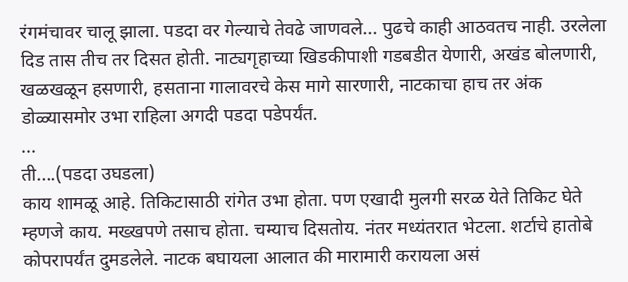रंगमंचावर चालू झाला. पडदा वर गेल्याचे तेवढे जाणवले... पुढचे काही आठवतच नाही. उरलेला दिड तास तीच तर दिसत होती. नाट्यगृहाच्या खिडकीपाशी गडबडीत येणारी, अखंड बोलणारी, खळखळून हसणारी, हसताना गालावरचे केस मागे सारणारी, नाटकाचा हाच तर अंक डोळ्यासमोर उभा राहिला अगदी पडदा पडेपर्यंत.
...
ती....(पडदा उघडला)
काय शामळू आहे. तिकिटासाठी रांगेत उभा होता. पण एखादी मुलगी सरळ येते तिकिट घेते म्हणजे काय. मख्खपणे तसाच होता. चम्याच दिसतोय. नंतर मध्यंतरात भेटला. शर्टाचे हातोबे कोपरापर्यंत दुमडलेले. नाटक बघायला आलात की मारामारी करायला असं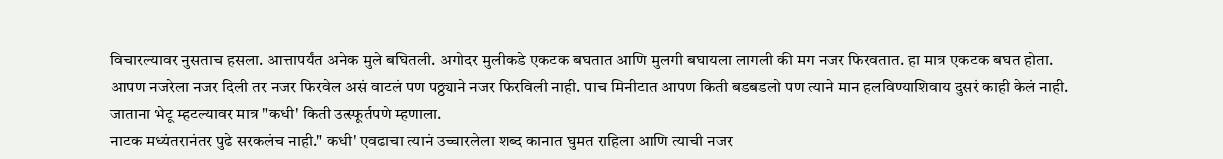विचारल्यावर नुसताच हसला. आत्तापर्यंत अनेक मुले बघितली. अगोदर मुलीकडे एकटक बघतात आणि मुलगी बघायला लागली की मग नजर फिरवतात. हा मात्र एकटक बघत होता. आपण नजरेला नजर दिली तर नजर फिरवेल असं वाटलं पण पठ्ठ्याने नजर फिरविली नाही. पाच मिनीटात आपण किती बडबडलो पण त्याने मान हलविण्याशिवाय दुसरं काही केलं नाही. जाताना भेटू म्हटल्यावर मात्र "कधी' किती उत्स्फूर्तपणे म्हणाला.
नाटक मध्यंतरानंतर पुढे सरकलंच नाही." कधी' एवढाचा त्यानं उच्चारलेला शब्द कानात घुमत राहिला आणि त्याची नजर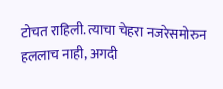टोचत राहिली. त्याचा चेहरा नजरेसमोरुन हललाच नाही, अगदी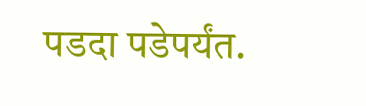पडदा पडेपर्यंत.